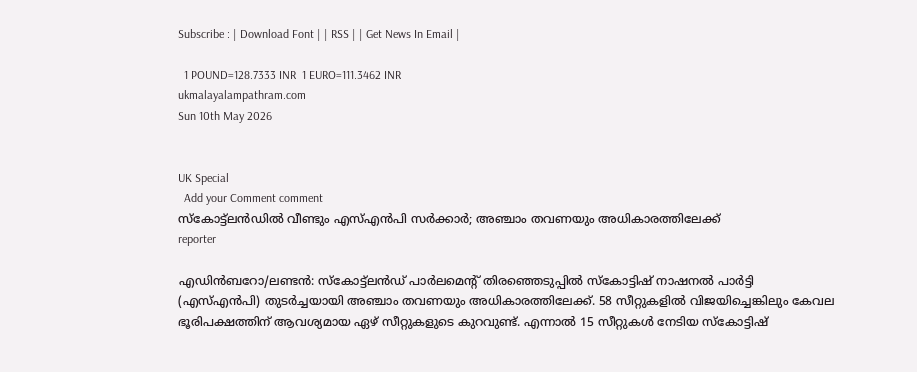Subscribe : | Download Font | | RSS | | Get News In Email |

  1 POUND=128.7333 INR  1 EURO=111.3462 INR
ukmalayalampathram.com
Sun 10th May 2026


UK Special
  Add your Comment comment
സ്‌കോട്ട്‌ലന്‍ഡില്‍ വീണ്ടും എസ്എന്‍പി സര്‍ക്കാര്‍; അഞ്ചാം തവണയും അധികാരത്തിലേക്ക്
reporter

എഡിന്‍ബറോ/ലണ്ടന്‍: സ്‌കോട്ട്‌ലന്‍ഡ് പാര്‍ലമെന്റ് തിരഞ്ഞെടുപ്പില്‍ സ്‌കോട്ടിഷ് നാഷനല്‍ പാര്‍ട്ടി (എസ്എന്‍പി) തുടര്‍ച്ചയായി അഞ്ചാം തവണയും അധികാരത്തിലേക്ക്. 58 സീറ്റുകളില്‍ വിജയിച്ചെങ്കിലും കേവല ഭൂരിപക്ഷത്തിന് ആവശ്യമായ ഏഴ് സീറ്റുകളുടെ കുറവുണ്ട്. എന്നാല്‍ 15 സീറ്റുകള്‍ നേടിയ സ്‌കോട്ടിഷ്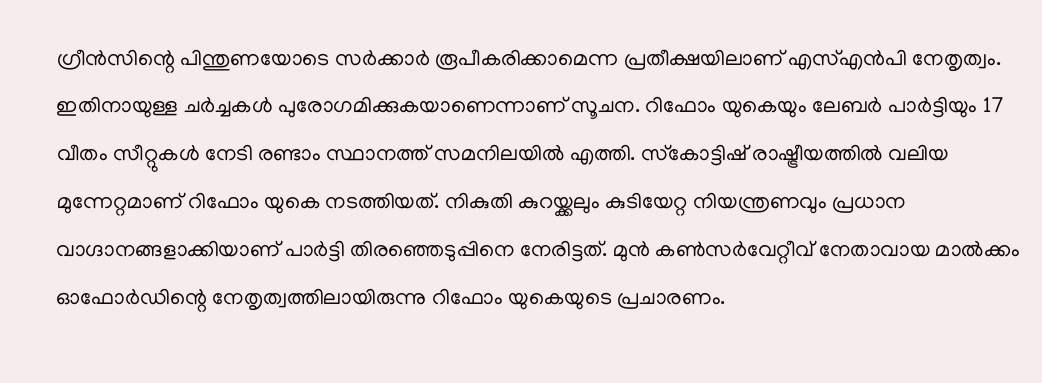ഗ്രീന്‍സിന്റെ പിന്തുണയോടെ സര്‍ക്കാര്‍ രൂപീകരിക്കാമെന്ന പ്രതീക്ഷയിലാണ് എസ്എന്‍പി നേതൃത്വം. ഇതിനായുള്ള ചര്‍ച്ചകള്‍ പുരോഗമിക്കുകയാണെന്നാണ് സൂചന. റിഫോം യുകെയും ലേബര്‍ പാര്‍ട്ടിയും 17 വീതം സീറ്റുകള്‍ നേടി രണ്ടാം സ്ഥാനത്ത് സമനിലയില്‍ എത്തി. സ്‌കോട്ടിഷ് രാഷ്ട്രീയത്തില്‍ വലിയ മുന്നേറ്റമാണ് റിഫോം യുകെ നടത്തിയത്. നികുതി കുറയ്ക്കലും കുടിയേറ്റ നിയന്ത്രണവും പ്രധാന വാഗ്ദാനങ്ങളാക്കിയാണ് പാര്‍ട്ടി തിരഞ്ഞെടുപ്പിനെ നേരിട്ടത്. മുന്‍ കണ്‍സര്‍വേറ്റീവ് നേതാവായ മാല്‍ക്കം ഓഫോര്‍ഡിന്റെ നേതൃത്വത്തിലായിരുന്നു റിഫോം യുകെയുടെ പ്രചാരണം.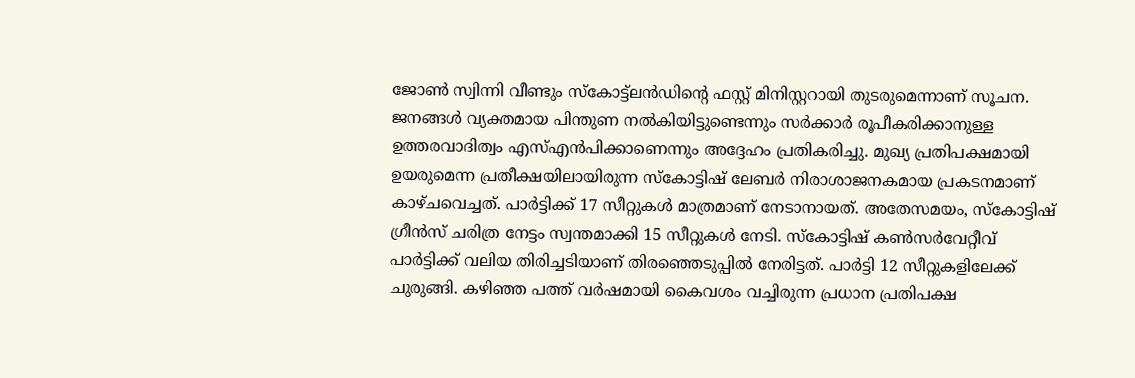ജോണ്‍ സ്വിന്നി വീണ്ടും സ്‌കോട്ട്‌ലന്‍ഡിന്റെ ഫസ്റ്റ് മിനിസ്റ്ററായി തുടരുമെന്നാണ് സൂചന. ജനങ്ങള്‍ വ്യക്തമായ പിന്തുണ നല്‍കിയിട്ടുണ്ടെന്നും സര്‍ക്കാര്‍ രൂപീകരിക്കാനുള്ള ഉത്തരവാദിത്വം എസ്എന്‍പിക്കാണെന്നും അദ്ദേഹം പ്രതികരിച്ചു. മുഖ്യ പ്രതിപക്ഷമായി ഉയരുമെന്ന പ്രതീക്ഷയിലായിരുന്ന സ്‌കോട്ടിഷ് ലേബര്‍ നിരാശാജനകമായ പ്രകടനമാണ് കാഴ്ചവെച്ചത്. പാര്‍ട്ടിക്ക് 17 സീറ്റുകള്‍ മാത്രമാണ് നേടാനായത്. അതേസമയം, സ്‌കോട്ടിഷ് ഗ്രീന്‍സ് ചരിത്ര നേട്ടം സ്വന്തമാക്കി 15 സീറ്റുകള്‍ നേടി. സ്‌കോട്ടിഷ് കണ്‍സര്‍വേറ്റീവ് പാര്‍ട്ടിക്ക് വലിയ തിരിച്ചടിയാണ് തിരഞ്ഞെടുപ്പില്‍ നേരിട്ടത്. പാര്‍ട്ടി 12 സീറ്റുകളിലേക്ക് ചുരുങ്ങി. കഴിഞ്ഞ പത്ത് വര്‍ഷമായി കൈവശം വച്ചിരുന്ന പ്രധാന പ്രതിപക്ഷ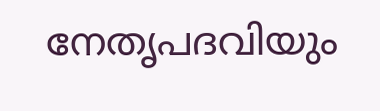നേതൃപദവിയും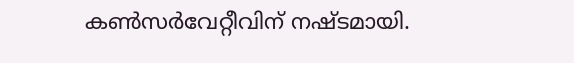കണ്‍സര്‍വേറ്റീവിന് നഷ്ടമായി.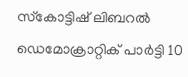സ്‌കോട്ടിഷ് ലിബറല്‍ ഡെമോക്രാറ്റിക് പാര്‍ട്ടി 10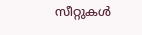സീറ്റുകള്‍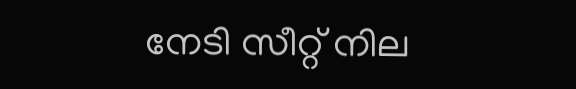നേടി സീറ്റ് നില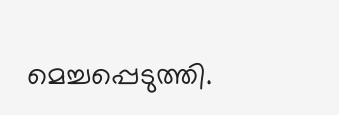മെച്ചപ്പെടുത്തി.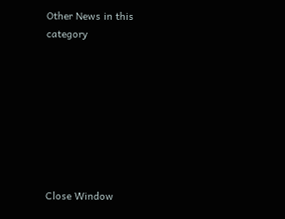Other News in this category








Close Window